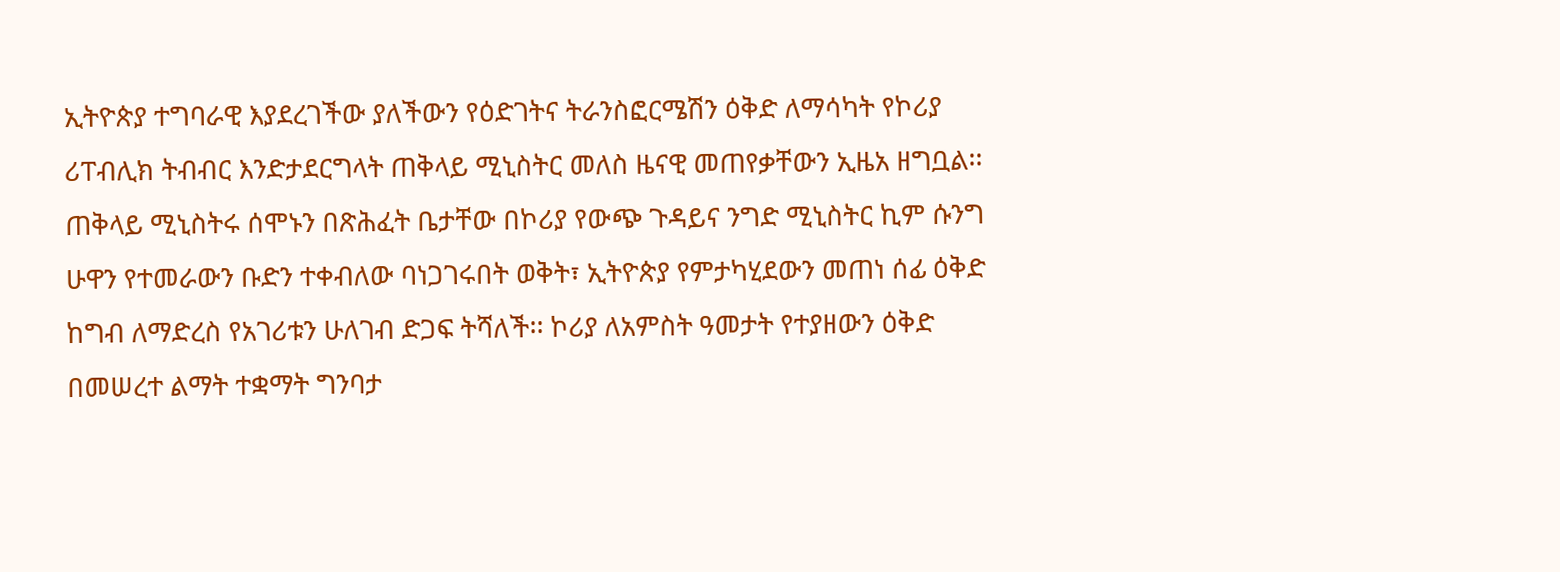ኢትዮጵያ ተግባራዊ እያደረገችው ያለችውን የዕድገትና ትራንስፎርሜሽን ዕቅድ ለማሳካት የኮሪያ ሪፐብሊክ ትብብር እንድታደርግላት ጠቅላይ ሚኒስትር መለስ ዜናዊ መጠየቃቸውን ኢዜአ ዘግቧል፡፡
ጠቅላይ ሚኒስትሩ ሰሞኑን በጽሕፈት ቤታቸው በኮሪያ የውጭ ጉዳይና ንግድ ሚኒስትር ኪም ሱንግ ሁዋን የተመራውን ቡድን ተቀብለው ባነጋገሩበት ወቅት፣ ኢትዮጵያ የምታካሂደውን መጠነ ሰፊ ዕቅድ ከግብ ለማድረስ የአገሪቱን ሁለገብ ድጋፍ ትሻለች፡፡ ኮሪያ ለአምስት ዓመታት የተያዘውን ዕቅድ በመሠረተ ልማት ተቋማት ግንባታ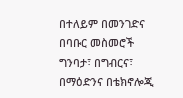በተለይም በመንገድና በባቡር መስመሮች ግንባታ፣ በግብርና፣ በማዕድንና በቴክኖሎጂ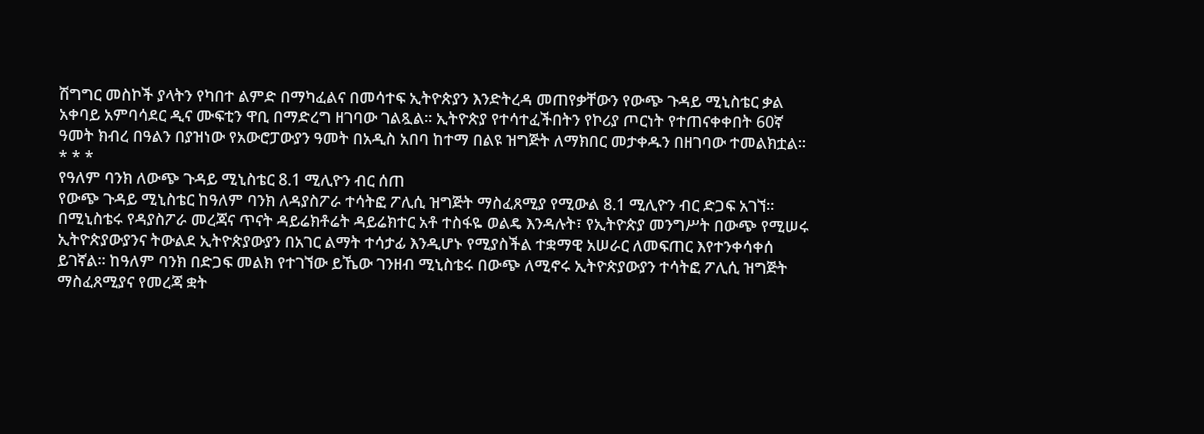ሽግግር መስኮች ያላትን የካበተ ልምድ በማካፈልና በመሳተፍ ኢትዮጵያን እንድትረዳ መጠየቃቸውን የውጭ ጉዳይ ሚኒስቴር ቃል አቀባይ አምባሳደር ዲና ሙፍቲን ዋቢ በማድረግ ዘገባው ገልጿል፡፡ ኢትዮጵያ የተሳተፈችበትን የኮሪያ ጦርነት የተጠናቀቀበት 60ኛ ዓመት ክብረ በዓልን በያዝነው የአውሮፓውያን ዓመት በአዲስ አበባ ከተማ በልዩ ዝግጅት ለማክበር መታቀዱን በዘገባው ተመልክቷል፡፡
* * *
የዓለም ባንክ ለውጭ ጉዳይ ሚኒስቴር 8.1 ሚሊዮን ብር ሰጠ
የውጭ ጉዳይ ሚኒስቴር ከዓለም ባንክ ለዳያስፖራ ተሳትፎ ፖሊሲ ዝግጅት ማስፈጸሚያ የሚውል 8.1 ሚሊዮን ብር ድጋፍ አገኘ፡፡ በሚኒስቴሩ የዳያስፖራ መረጃና ጥናት ዳይሬክቶሬት ዳይሬክተር አቶ ተስፋዬ ወልዴ እንዳሉት፣ የኢትዮጵያ መንግሥት በውጭ የሚሠሩ ኢትዮጵያውያንና ትውልደ ኢትዮጵያውያን በአገር ልማት ተሳታፊ እንዲሆኑ የሚያስችል ተቋማዊ አሠራር ለመፍጠር እየተንቀሳቀሰ ይገኛል፡፡ ከዓለም ባንክ በድጋፍ መልክ የተገኘው ይኼው ገንዘብ ሚኒስቴሩ በውጭ ለሚኖሩ ኢትዮጵያውያን ተሳትፎ ፖሊሲ ዝግጅት ማስፈጸሚያና የመረጃ ቋት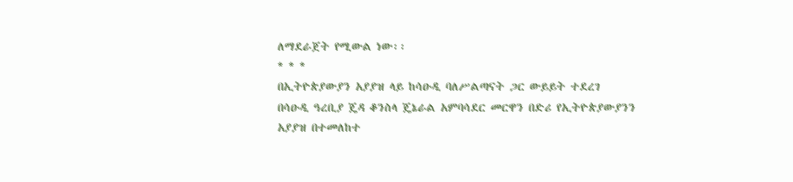ለማደራጀት የሚውል ነው፡፡
* * *
በኢትዮጵያውያን አያያዝ ላይ ከሳዑዲ ባለሥልጣናት ጋር ውይይት ተደረገ
በሳዑዲ ዓረቢያ ጄዳ ቆንስላ ጄኔራል አምባሳደር መርዋን በድሪ የኢትዮጵያውያንን አያያዝ በተመለከተ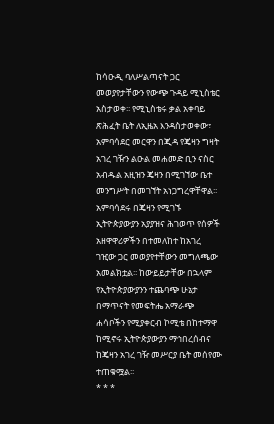ከሳዑዲ ባለሥልጣናት ጋር መወያየታቸውን የውጭ ጉዳይ ሚኒስቴር አስታወቀ፡፡ የሚኒስቴሩ ቃል አቀባይ ጽሕፈት ቤት ለኢዜአ እንዳስታወቀው፣ አምባሳደር መርዋን በጂዳ የጄዛን ግዛት አገረ ገዥን ልዑል መሐመድ ቢን ናስር አብዱል አዚዝን ጄዛን በሚገኘው ቤተ መንግሥት በመገኘት አነጋግረዋቸዋል፡፡ አምባሳደሩ በጄዛን የሚገኙ ኢትዮጵያውያን አያያዝና ሕገወጥ የሰዎች አዘዋዋሪዎችን በተመለከተ ከአገረ ገዢው ጋር መወያየተቸውን መግለጫው አመልክቷል፡፡ ከውይይታቸው በኋላም የኢትዮጵያውያንን ተጨባጭ ሁኔታ በማጥናት የመፍትሔ አማራጭ ሐሳቦችን የሚያቀርብ ኮሚቴ በከተማዋ ከሚኖሩ ኢትዮጵያውያን ማኅበረሰብና ከጄዛን አገረ ገዥ መሥርያ ቤት መሰየሙ ተጠቁሟል፡፡
* * *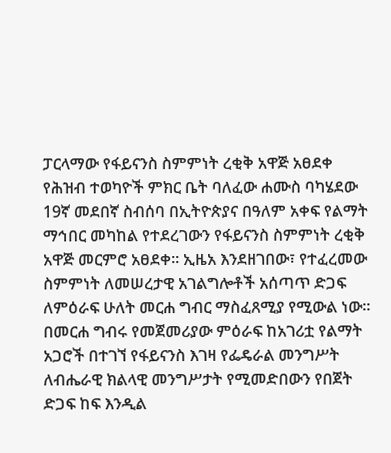ፓርላማው የፋይናንስ ስምምነት ረቂቅ አዋጅ አፀደቀ
የሕዝብ ተወካዮች ምክር ቤት ባለፈው ሐሙስ ባካሄደው 19ኛ መደበኛ ስብሰባ በኢትዮጵያና በዓለም አቀፍ የልማት ማኅበር መካከል የተደረገውን የፋይናንስ ስምምነት ረቂቅ አዋጅ መርምሮ አፀደቀ፡፡ ኢዜአ እንደዘገበው፣ የተፈረመው ስምምነት ለመሠረታዊ አገልግሎቶች አሰጣጥ ድጋፍ ለምዕራፍ ሁለት መርሐ ግብር ማስፈጸሚያ የሚውል ነው፡፡ በመርሐ ግብሩ የመጀመሪያው ምዕራፍ ከአገሪቷ የልማት አጋሮች በተገኘ የፋይናንስ እገዛ የፌዴራል መንግሥት ለብሔራዊ ክልላዊ መንግሥታት የሚመድበውን የበጀት ድጋፍ ከፍ እንዲል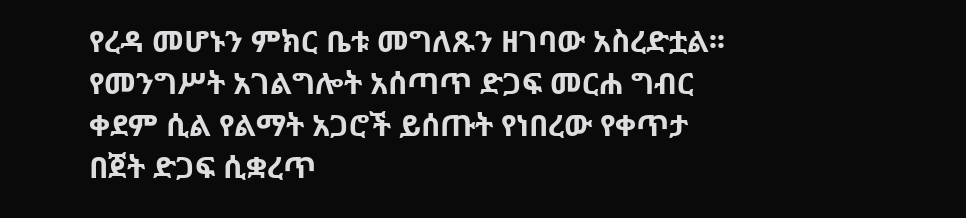የረዳ መሆኑን ምክር ቤቱ መግለጹን ዘገባው አስረድቷል፡፡ የመንግሥት አገልግሎት አሰጣጥ ድጋፍ መርሐ ግብር ቀደም ሲል የልማት አጋሮች ይሰጡት የነበረው የቀጥታ በጀት ድጋፍ ሲቋረጥ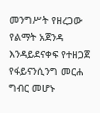መንግሥት የዘረጋው የልማት አጀንዳ እንዳይደናቀፍ የተዘጋጀ የፋይናንሲንግ መርሐ ግብር መሆኑ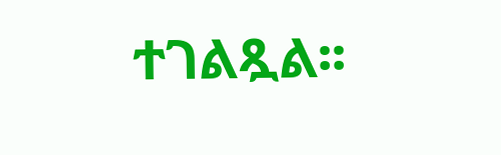ተገልጿል፡፡